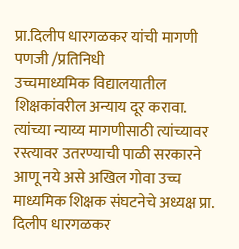प्रा.दिलीप धारगळकर यांची मागणी
पणजी /प्रतिनिधी
उच्चमाध्यमिक विद्यालयातील शिक्षकांवरील अन्याय दूर करावा. त्यांच्या न्याय्य मागणीसाठी त्यांच्यावर रस्त्यावर उतरण्याची पाळी सरकारने आणू नये असे अखिल गोवा उच्च माध्यमिक शिक्षक संघटनेचे अध्यक्ष प्रा. दिलीप धारगळकर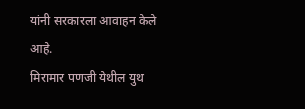यांनी सरकारला आवाहन केले आहे.
मिरामार पणजी येथील युथ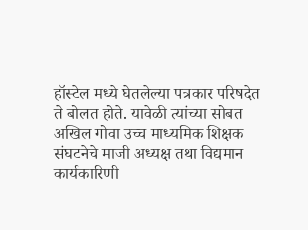हॉस्टेल मध्ये घेतलेल्या पत्रकार परिषदेत ते बोलत होते. यावेळी त्यांच्या सोबत अखिल गोवा उच्च माध्यमिक शिक्षक संघटनेचे माजी अध्यक्ष तथा विद्यमान कार्यकारिणी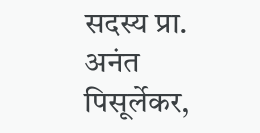सदस्य प्रा. अनंत पिसूर्लेकर,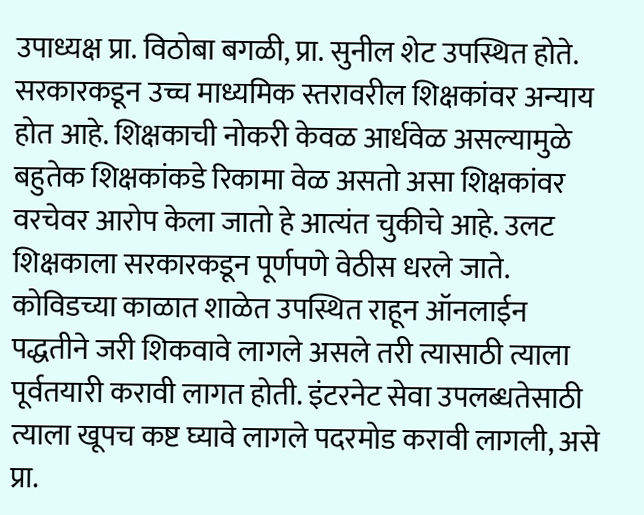उपाध्यक्ष प्रा. विठोबा बगळी, प्रा. सुनील शेट उपस्थित होते.
सरकारकडून उच्च माध्यमिक स्तरावरील शिक्षकांवर अन्याय होत आहे. शिक्षकाची नोकरी केवळ आर्धवेळ असल्यामुळे बहुतेक शिक्षकांकडे रिकामा वेळ असतो असा शिक्षकांवर वरचेवर आरोप केला जातो हे आत्यंत चुकीचे आहे. उलट शिक्षकाला सरकारकडून पूर्णपणे वेठीस धरले जाते. कोविडच्या काळात शाळेत उपस्थित राहून ऑनलाईन पद्धतीने जरी शिकवावे लागले असले तरी त्यासाठी त्याला पूर्वतयारी करावी लागत होती. इंटरनेट सेवा उपलब्धतेसाठी त्याला खूपच कष्ट घ्यावे लागले पदरमोड करावी लागली, असे प्रा.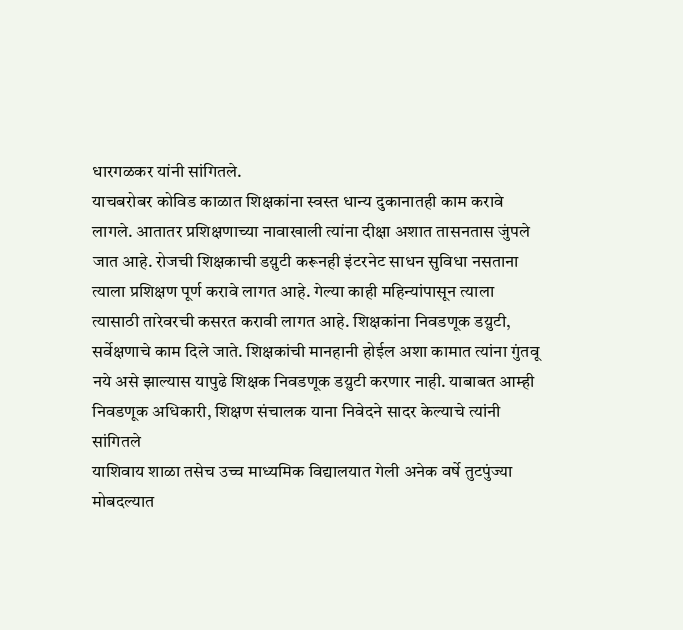धारगळकर यांनी सांगितले.
याचबरोबर कोविड काळात शिक्षकांना स्वस्त धान्य दुकानातही काम करावे लागले. आतातर प्रशिक्षणाच्या नावाखाली त्यांना दीक्षा अशात तासनतास जुंपले जात आहे. रोजची शिक्षकाची डय़ुटी करूनही इंटरनेट साधन सुविधा नसताना त्याला प्रशिक्षण पूर्ण करावे लागत आहे. गेल्या काही महिन्यांपासून त्याला त्यासाठी तारेवरची कसरत करावी लागत आहे. शिक्षकांना निवडणूक डय़ुटी, सर्वेक्षणाचे काम दिले जाते. शिक्षकांची मानहानी होईल अशा कामात त्यांना गुंतवू नये असे झाल्यास यापुढे शिक्षक निवडणूक डय़ुटी करणार नाही. याबाबत आम्ही निवडणूक अधिकारी, शिक्षण संचालक याना निवेदने सादर केल्याचे त्यांनी सांगितले
याशिवाय शाळा तसेच उच्च माध्यमिक विद्यालयात गेली अनेक वर्षे तुटपुंज्या मोबदल्यात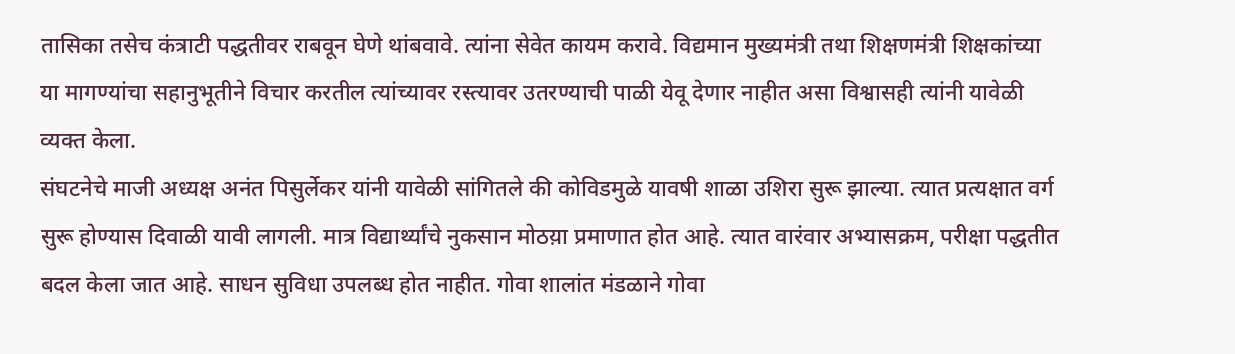तासिका तसेच कंत्राटी पद्धतीवर राबवून घेणे थांबवावे. त्यांना सेवेत कायम करावे. विद्यमान मुख्यमंत्री तथा शिक्षणमंत्री शिक्षकांच्या या मागण्यांचा सहानुभूतीने विचार करतील त्यांच्यावर रस्त्यावर उतरण्याची पाळी येवू देणार नाहीत असा विश्वासही त्यांनी यावेळी व्यक्त केला.
संघटनेचे माजी अध्यक्ष अनंत पिसुर्लेकर यांनी यावेळी सांगितले की कोविडमुळे यावषी शाळा उशिरा सुरू झाल्या. त्यात प्रत्यक्षात वर्ग सुरू होण्यास दिवाळी यावी लागली. मात्र विद्यार्थ्यांचे नुकसान मोठय़ा प्रमाणात होत आहे. त्यात वारंवार अभ्यासक्रम, परीक्षा पद्धतीत बदल केला जात आहे. साधन सुविधा उपलब्ध होत नाहीत. गोवा शालांत मंडळाने गोवा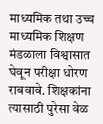माध्यमिक तथा उच्च माध्यमिक शिक्षण मंडळाला विश्वासात घेवून परीक्षा धोरण राबवावे. शिक्षकांना त्यासाठी पुरेसा वेळ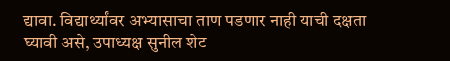द्यावा. विद्यार्थ्यांवर अभ्यासाचा ताण पडणार नाही याची दक्षता घ्यावी असे, उपाध्यक्ष सुनील शेट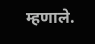म्हणाले.